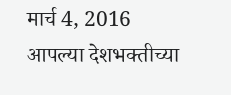मार्च 4, 2016
आपल्या देशभक्तीच्या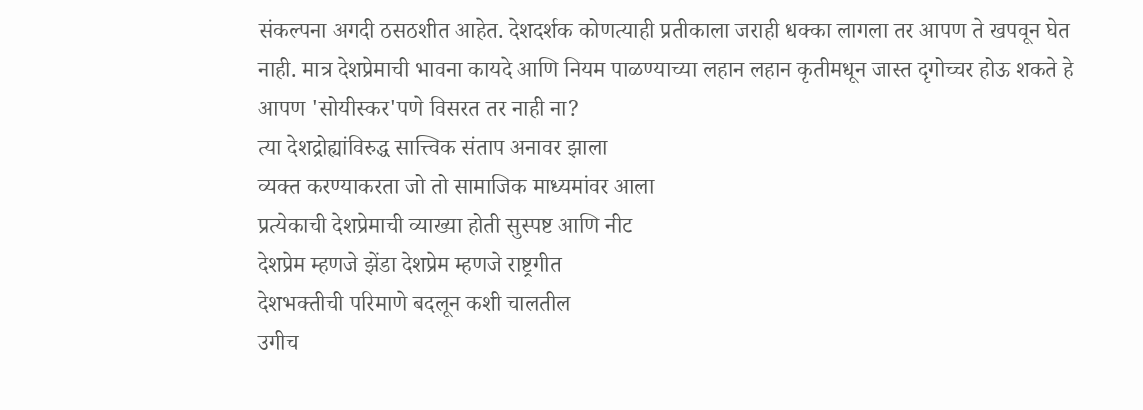संकल्पना अगदी ठसठशीत आहेत. देशदर्शक कोणत्याही प्रतीकाला जराही धक्का लागला तर आपण ते खपवून घेत नाही. मात्र देशप्रेमाची भावना कायदे आणि नियम पाळण्याच्या लहान लहान कृतीमधून जास्त दृगोच्चर होऊ शकते हे आपण 'सोयीस्कर'पणे विसरत तर नाही ना?
त्या देशद्रोह्यांविरुद्ध सात्त्विक संताप अनावर झाला
व्यक्त करण्याकरता जो तो सामाजिक माध्यमांवर आला
प्रत्येकाची देशप्रेमाची व्याख्या होती सुस्पष्ट आणि नीट
देशप्रेम म्हणजे झेंडा देशप्रेम म्हणजे राष्ट्रगीत
देशभक्तीची परिमाणे बदलून कशी चालतील
उगीच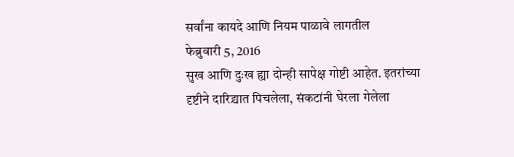सर्वांना कायदे आणि नियम पाळावे लागतील
फेब्रुवारी 5, 2016
सुख आणि दुःख ह्या दोन्ही सापेक्ष गोष्टी आहेत. इतरांच्या दृष्टीने दारिद्र्यात पिचलेला, संकटांनी घेरला गेलेला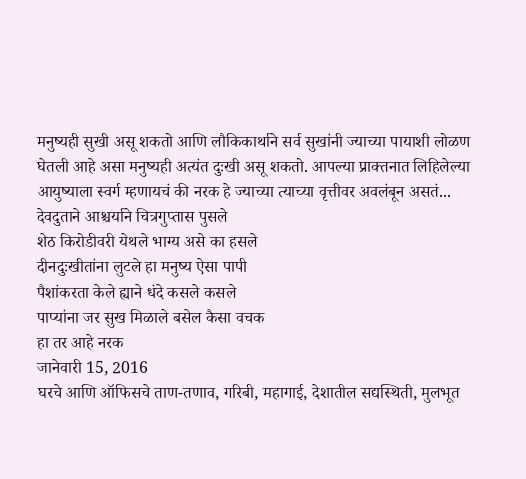मनुष्यही सुखी असू शकतो आणि लौकिकार्थाने सर्व सुखांनी ज्याच्या पायाशी लोळण घेतली आहे असा मनुष्यही अत्यंत दुःखी असू शकतो. आपल्या प्राक्तनात लिहिलेल्या आयुष्याला स्वर्ग म्हणायचं की नरक हे ज्याच्या त्याच्या वृत्तीवर अवलंबून असतं...
देवदुताने आश्चर्याने चित्रगुप्तास पुसले
शेठ किरोडीवरी येथले भाग्य असे का हसले
दीनदुःखीतांना लुटले हा मनुष्य ऐसा पापी
पैशांकरता केले ह्याने धंदे कसले कसले
पाप्यांना जर सुख मिळाले बसेल कैसा वचक
हा तर आहे नरक
जानेवारी 15, 2016
घरचे आणि ऑफिसचे ताण-तणाव, गरिबी, महागाई, देशातील सद्यस्थिती, मुलभूत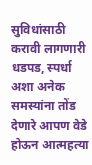सुविधांसाठी करावी लागणारी धडपड, स्पर्धा अशा अनेक समस्यांना तोंड देणारे आपण वेडे होऊन आत्महत्या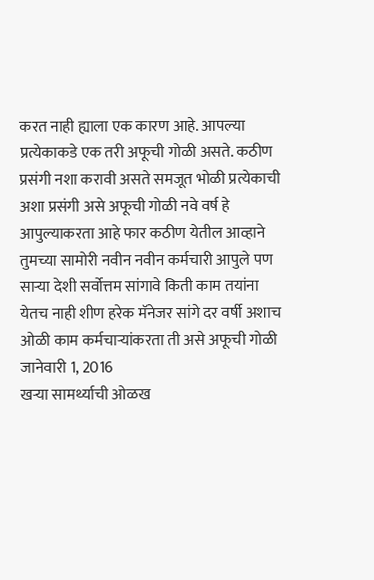करत नाही ह्याला एक कारण आहे. आपल्या प्रत्येकाकडे एक तरी अफूची गोळी असते. कठीण प्रसंगी नशा करावी असते समजूत भोळी प्रत्येकाची अशा प्रसंगी असे अफूची गोळी नवे वर्ष हे आपुल्याकरता आहे फार कठीण येतील आव्हाने तुमच्या सामोरी नवीन नवीन कर्मचारी आपुले पण साऱ्या देशी सर्वोत्तम सांगावे किती काम तयांना येतच नाही शीण हरेक मॅनेजर सांगे दर वर्षी अशाच ओळी काम कर्मचाऱ्यांकरता ती असे अफूची गोळी
जानेवारी 1, 2016
खऱ्या सामर्थ्याची ओळख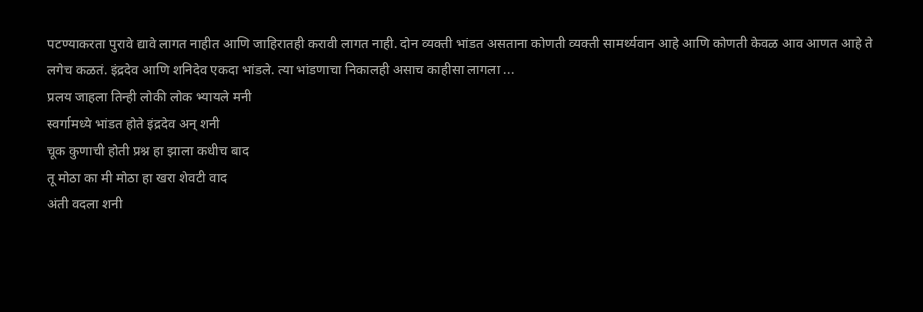पटण्याकरता पुरावे द्यावे लागत नाहीत आणि जाहिरातही करावी लागत नाही. दोन व्यक्ती भांडत असताना कोणती व्यक्ती सामर्थ्यवान आहे आणि कोणती केवळ आव आणत आहे ते लगेच कळतं. इंद्रदेव आणि शनिदेव एकदा भांडले. त्या भांडणाचा निकालही असाच काहीसा लागला ...
प्रलय जाहला तिन्ही लोकी लोक भ्यायले मनी
स्वर्गामध्ये भांडत होते इंद्रदेव अन् शनी
चूक कुणाची होती प्रश्न हा झाला कधीच बाद
तू मोठा का मी मोठा हा खरा शेवटी वाद
अंती वदला शनी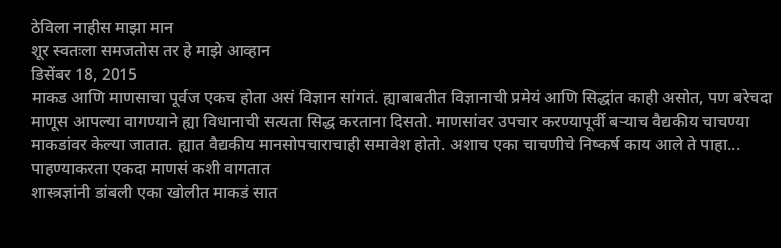ठेविला नाहीस माझा मान
शूर स्वतःला समजतोस तर हे माझे आव्हान
डिसेंबर 18, 2015
माकड आणि माणसाचा पूर्वज एकच होता असं विज्ञान सांगतं. ह्याबाबतीत विज्ञानाची प्रमेयं आणि सिद्धांत काही असोत, पण बरेचदा माणूस आपल्या वागण्याने ह्या विधानाची सत्यता सिद्ध करताना दिसतो. माणसांवर उपचार करण्यापूर्वी बऱ्याच वैद्यकीय चाचण्या माकडांवर केल्या जातात. ह्यात वैद्यकीय मानसोपचाराचाही समावेश होतो. अशाच एका चाचणीचे निष्कर्ष काय आले ते पाहा...
पाहण्याकरता एकदा माणसं कशी वागतात
शास्त्रज्ञांनी डांबली एका खोलीत माकडं सात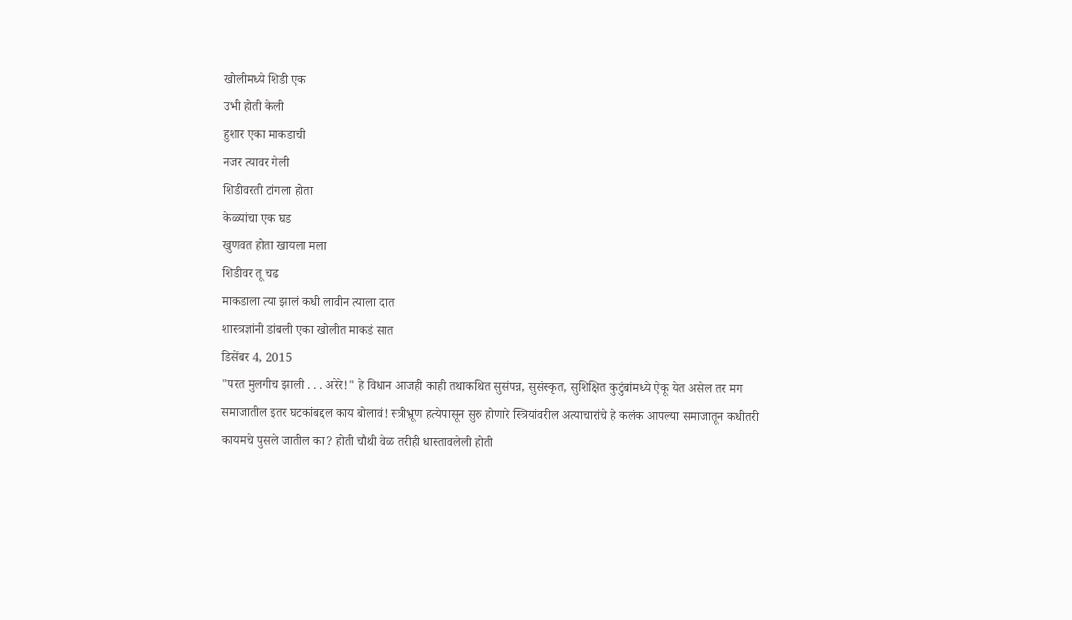खोलीमध्ये शिडी एक
उभी होती केली
हुशार एका माकडाची
नजर त्यावर गेली
शिडीवरती टांगला होता
केळ्यांचा एक घड
खुणवत होता खायला मला
शिडीवर तू चढ
माकडाला त्या झालं कधी लावीन त्याला दात
शास्त्रज्ञांनी डांबली एका खोलीत माकडं सात
डिसेंबर 4, 2015
"परत मुलगीच झाली . . . अरेरे!" हे विधान आजही काही तथाकथित सुसंपन्न, सुसंस्कृत, सुशिक्षित कुटुंबांमध्ये ऐकू येत असेल तर मग समाजातील इतर घटकांबद्दल काय बोलावं! स्त्रीभ्रूण हत्येपासून सुरु होणारे स्त्रियांवरील अत्याचारांचे हे कलंक आपल्या समाजातून कधीतरी कायमचे पुसले जातील का? होती चौथी वेळ तरीही धास्तावलेली होती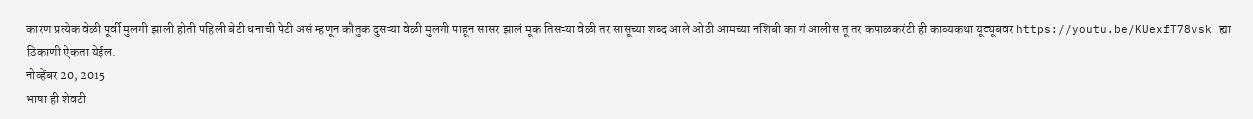कारण प्रत्येक वेळी पूर्वी मुलगी झाली होती पहिली बेटी धनाची पेटी असं म्हणून कौतुक दुसऱ्या वेळी मुलगी पाहून सासर झालं मूक तिसऱ्या वेळी तर सासूच्या शब्द आले ओठी आमच्या नशिबी का गं आलीस तू तर कपाळकरंटी ही काव्यकथा यूट्यूबवर https://youtu.be/KUexfT78vsk ह्या ठिकाणी ऐकता येईल.
नोव्हेंबर 20, 2015
भाषा ही शेवटी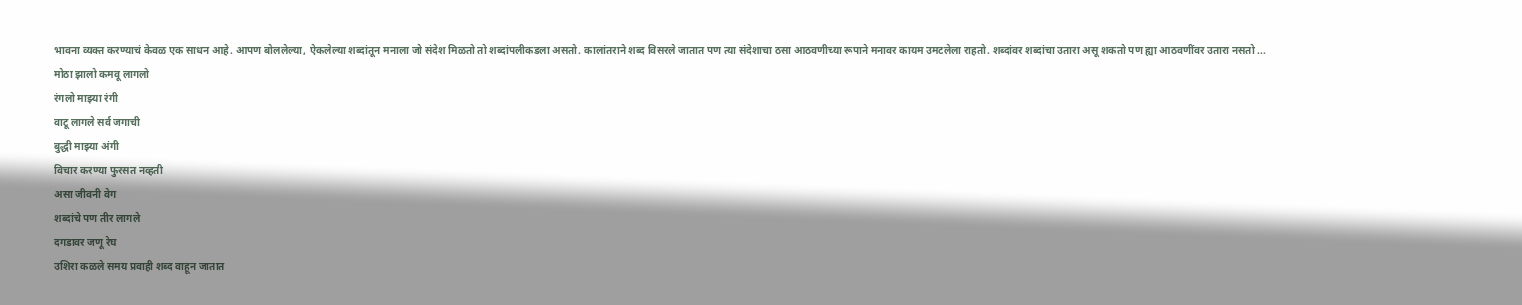भावना व्यक्त करण्याचं केवळ एक साधन आहे. आपण बोललेल्या, ऐकलेल्या शब्दांतून मनाला जो संदेश मिळतो तो शब्दांपलीकडला असतो. कालांतराने शब्द विसरले जातात पण त्या संदेशाचा ठसा आठवणीच्या रूपाने मनावर कायम उमटलेला राहतो. शब्दांवर शब्दांचा उतारा असू शकतो पण ह्या आठवणींवर उतारा नसतो ...
मोठा झालो कमवू लागलो
रंगलो माझ्या रंगी
वाटू लागले सर्व जगाची
बुद्धी माझ्या अंगी
विचार करण्या फुरसत नव्हती
असा जीवनी वेग
शब्दांचे पण तीर लागले
दगडावर जणू रेघ
उशिरा कळले समय प्रवाही शब्द वाहून जातात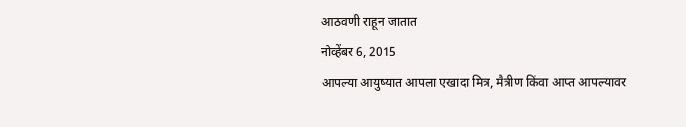आठवणी राहून जातात
नोव्हेंबर 6, 2015
आपल्या आयुष्यात आपला एखादा मित्र, मैत्रीण किंवा आप्त आपल्यावर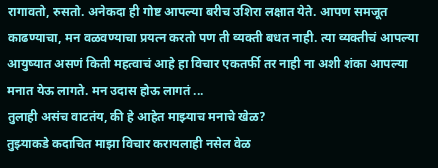रागावतो, रुसतो. अनेकदा ही गोष्ट आपल्या बरीच उशिरा लक्षात येते. आपण समजूत काढण्याचा, मन वळवण्याचा प्रयत्न करतो पण ती व्यक्ती बधत नाही. त्या व्यक्तीचं आपल्या आयुष्यात असणं किती महत्वाचं आहे हा विचार एकतर्फी तर नाही ना अशी शंका आपल्या मनात येऊ लागते. मन उदास होऊ लागतं ...
तुलाही असंच वाटतंय, की हे आहेत माझ्याच मनाचे खेळ?
तुझ्याकडे कदाचित माझा विचार करायलाही नसेल वेळ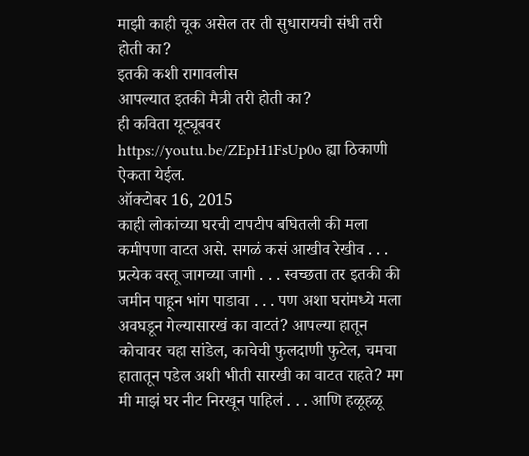माझी काही चूक असेल तर ती सुधारायची संधी तरी होती का?
इतकी कशी रागावलीस
आपल्यात इतकी मैत्री तरी होती का?
ही कविता यूट्यूबवर https://youtu.be/ZEpH1FsUp0o ह्या ठिकाणी ऐकता येईल.
ऑक्टोबर 16, 2015
काही लोकांच्या घरची टापटीप बघितली की मला कमीपणा वाटत असे. सगळं कसं आखीव रेखीव . . . प्रत्येक वस्तू जागच्या जागी . . . स्वच्छता तर इतकी की जमीन पाहून भांग पाडावा . . . पण अशा घरांमध्ये मला अवघडून गेल्यासारखं का वाटतं? आपल्या हातून कोचावर चहा सांडेल, काचेची फुलदाणी फुटेल, चमचा हातातून पडेल अशी भीती सारखी का वाटत राहते? मग मी माझं घर नीट निरखून पाहिलं . . . आणि हळूहळू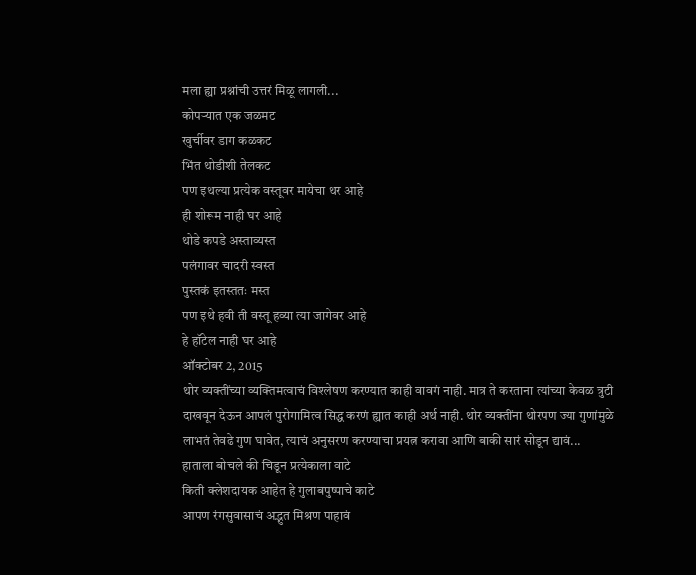मला ह्या प्रश्नांची उत्तरं मिळू लागली...
कोपऱ्यात एक जळमट
खुर्चीवर डाग कळकट
भिंत थोडीशी तेलकट
पण इथल्या प्रत्येक वस्तूवर मायेचा थर आहे
ही शोरूम नाही घर आहे
थोडे कपडे अस्ताव्यस्त
पलंगावर चादरी स्वस्त
पुस्तकं इतस्ततः मस्त
पण इथे हवी ती वस्तू हव्या त्या जागेवर आहे
हे हॉटेल नाही घर आहे
ऑक्टोबर 2, 2015
थोर व्यक्तींच्या व्यक्तिमत्वाचं विश्लेषण करण्यात काही वावगं नाही. मात्र ते करताना त्यांच्या केवळ त्रुटी दाखवून देऊन आपलं पुरोगामित्व सिद्ध करणं ह्यात काही अर्थ नाही. थोर व्यक्तींना थोरपण ज्या गुणांमुळे लाभतं तेवढे गुण घावेत, त्याचं अनुसरण करण्याचा प्रयत्न करावा आणि बाकी सारं सोडून द्यावं...
हाताला बोचले की चिडून प्रत्येकाला वाटे
किती क्लेशदायक आहेत हे गुलाबपुष्पाचे काटे
आपण रंगसुवासाचं अद्भुत मिश्रण पाहावं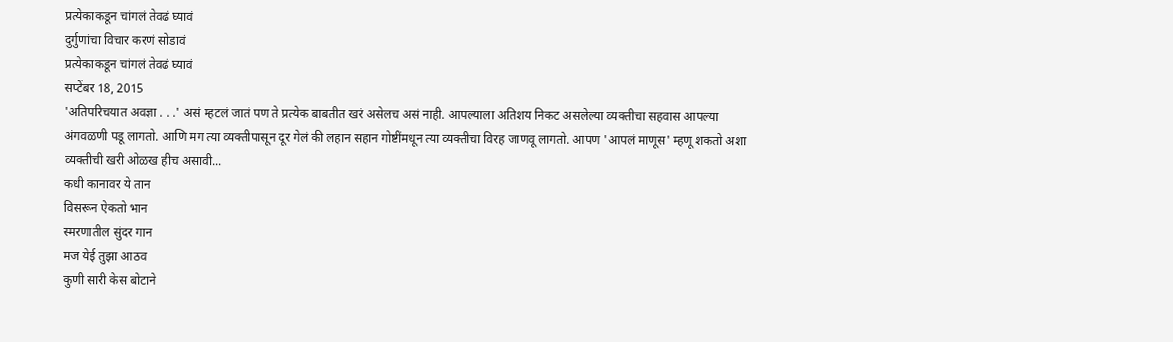प्रत्येकाकडून चांगलं तेवढं घ्यावं
दुर्गुणांचा विचार करणं सोडावं
प्रत्येकाकडून चांगलं तेवढं घ्यावं
सप्टेंबर 18, 2015
'अतिपरिचयात अवज्ञा . . .' असं म्हटलं जातं पण ते प्रत्येक बाबतीत खरं असेलच असं नाही. आपल्याला अतिशय निकट असलेल्या व्यक्तीचा सहवास आपल्या अंगवळणी पडू लागतो. आणि मग त्या व्यक्तीपासून दूर गेलं की लहान सहान गोष्टींमधून त्या व्यक्तीचा विरह जाणवू लागतो. आपण 'आपलं माणूस' म्हणू शकतो अशा व्यक्तीची खरी ओळख हीच असावी...
कधी कानावर ये तान
विसरून ऐकतो भान
स्मरणातील सुंदर गान
मज येई तुझा आठव
कुणी सारी केस बोटाने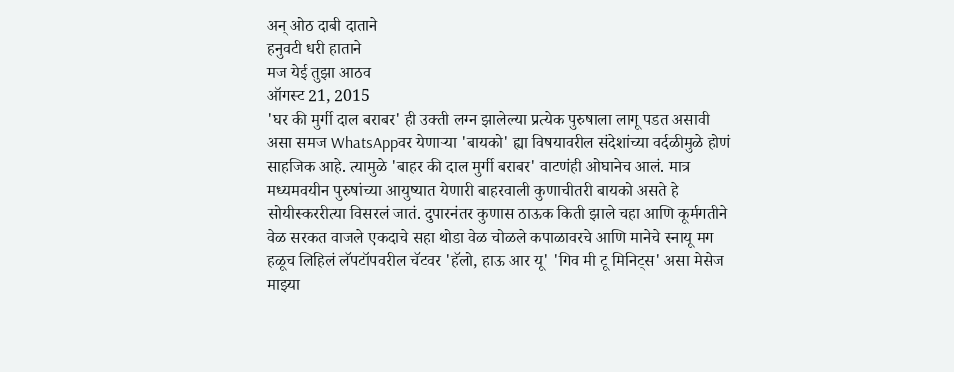अन् ओठ दाबी दाताने
हनुवटी धरी हाताने
मज येई तुझा आठव
ऑगस्ट 21, 2015
'घर की मुर्गी दाल बराबर' ही उक्ती लग्न झालेल्या प्रत्येक पुरुषाला लागू पडत असावी असा समज WhatsAppवर येणाऱ्या 'बायको' ह्या विषयावरील संदेशांच्या वर्दळीमुळे होणं साहजिक आहे. त्यामुळे 'बाहर की दाल मुर्गी बराबर' वाटणंही ओघानेच आलं. मात्र मध्यमवयीन पुरुषांच्या आयुष्यात येणारी बाहरवाली कुणाचीतरी बायको असते हे सोयीस्कररीत्या विसरलं जातं. दुपारनंतर कुणास ठाऊक किती झाले चहा आणि कूर्मगतीने वेळ सरकत वाजले एकदाचे सहा थोडा वेळ चोळले कपाळावरचे आणि मानेचे स्नायू मग हळूच लिहिलं लॅपटॉपवरील चॅटवर 'हॅलो, हाऊ आर यू' 'गिव मी टू मिनिट्स' असा मेसेज माझ्या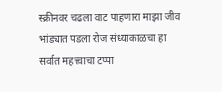स्क्रीनवर चढला वाट पाहणारा माझा जीव भांड्यात पडला रोज संध्याकाळचा हा सर्वात महत्त्वाचा टप्पा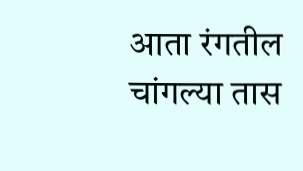आता रंगतील चांगल्या तास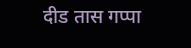दीड तास गप्पा